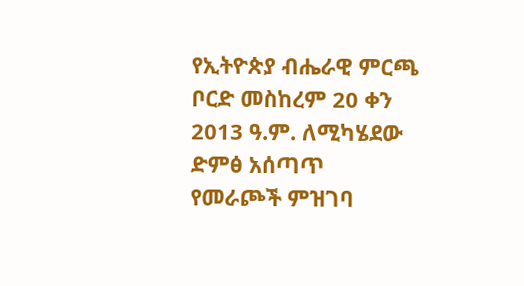የኢትዮጵያ ብሔራዊ ምርጫ ቦርድ መስከረም 20 ቀን 2013 ዓ.ም. ለሚካሄደው ድምፅ አሰጣጥ የመራጮች ምዝገባ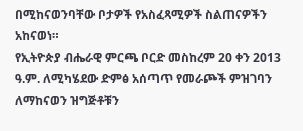በሚከናወንባቸው ቦታዎች የአስፈጻሚዎች ስልጠናዎችን አከናወነ።
የኢትዮጵያ ብሔራዊ ምርጫ ቦርድ መስከረም 20 ቀን 2013 ዓ.ም. ለሚካሄደው ድምፅ አሰጣጥ የመራጮች ምዝገባን ለማከናወን ዝግጅቶቹን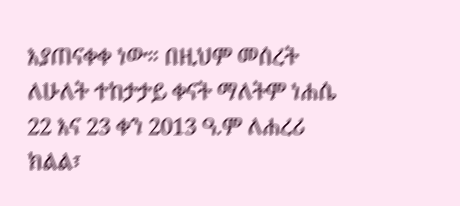እያጠናቀቀ ነው። በዚህም መሰረት ለሁለት ተከታታይ ቀናት ማለትም ነሐሴ 22 እና 23 ቀን 2013 ዓ.ም ለሐረሪ ክልል፣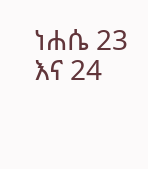ነሐሴ 23 እና 24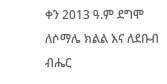ቀን 2013 ዓ.ም ደግሞ ለሶማሌ ክልል እና ለደቡብ ብሔር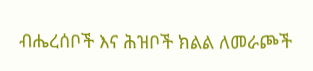ብሔረሰቦች እና ሕዝቦች ክልል ለመራጮች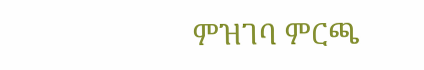ምዝገባ ምርጫ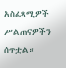አስፈጻሚዎች ሥልጠናዎችን ሰጥቷል።